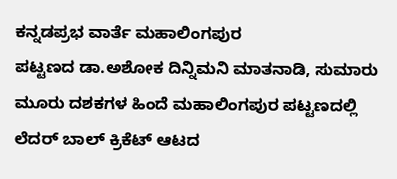ಕನ್ನಡಪ್ರಭ ವಾರ್ತೆ ಮಹಾಲಿಂಗಪುರ
ಪಟ್ಟಣದ ಡಾ.ಅಶೋಕ ದಿನ್ನಿಮನಿ ಮಾತನಾಡಿ, ಸುಮಾರು ಮೂರು ದಶಕಗಳ ಹಿಂದೆ ಮಹಾಲಿಂಗಪುರ ಪಟ್ಟಣದಲ್ಲಿ ಲೆದರ್ ಬಾಲ್ ಕ್ರಿಕೆಟ್ ಆಟದ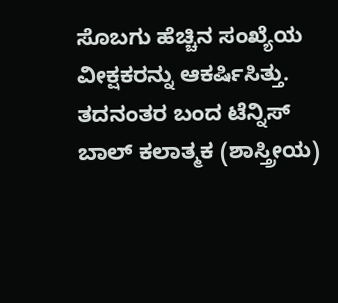ಸೊಬಗು ಹೆಚ್ಚಿನ ಸಂಖ್ಯೆಯ ವೀಕ್ಷಕರನ್ನು ಆಕರ್ಷಿಸಿತ್ತು. ತದನಂತರ ಬಂದ ಟೆನ್ನಿಸ್ ಬಾಲ್ ಕಲಾತ್ಮಕ (ಶಾಸ್ತ್ರೀಯ)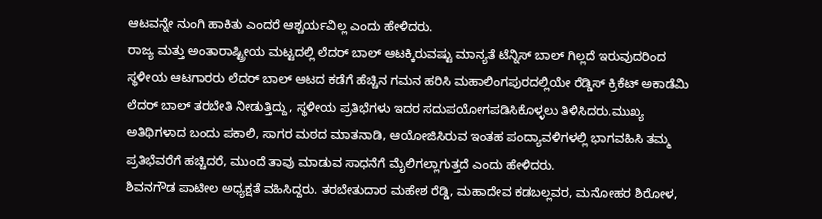ಆಟವನ್ನೇ ನುಂಗಿ ಹಾಕಿತು ಎಂದರೆ ಆಶ್ಚರ್ಯವಿಲ್ಲ ಎಂದು ಹೇಳಿದರು.
ರಾಜ್ಯ ಮತ್ತು ಅಂತಾರಾಷ್ಟ್ರೀಯ ಮಟ್ಟದಲ್ಲಿ ಲೆದರ್ ಬಾಲ್ ಆಟಕ್ಕಿರುವಷ್ಟು ಮಾನ್ಯತೆ ಟೆನ್ನಿಸ್ ಬಾಲ್ ಗಿಲ್ಲದೆ ಇರುವುದರಿಂದ ಸ್ಥಳೀಯ ಆಟಗಾರರು ಲೆದರ್ ಬಾಲ್ ಆಟದ ಕಡೆಗೆ ಹೆಚ್ಚಿನ ಗಮನ ಹರಿಸಿ ಮಹಾಲಿಂಗಪುರದಲ್ಲಿಯೇ ರೆಡ್ಡಿಸ್ ಕ್ರಿಕೆಟ್ ಅಕಾಡೆಮಿ ಲೆದರ್ ಬಾಲ್ ತರಬೇತಿ ನೀಡುತ್ತಿದ್ದು, ಸ್ಥಳೀಯ ಪ್ರತಿಭೆಗಳು ಇದರ ಸದುಪಯೋಗಪಡಿಸಿಕೊಳ್ಳಲು ತಿಳಿಸಿದರು.ಮುಖ್ಯ ಅತಿಥಿಗಳಾದ ಬಂದು ಪಕಾಲಿ, ಸಾಗರ ಮಠದ ಮಾತನಾಡಿ, ಆಯೋಜಿಸಿರುವ ಇಂತಹ ಪಂದ್ಯಾವಳಿಗಳಲ್ಲಿ ಭಾಗವಹಿಸಿ ತಮ್ಮ ಪ್ರತಿಭೆವರೆಗೆ ಹಚ್ಚಿದರೆ, ಮುಂದೆ ತಾವು ಮಾಡುವ ಸಾಧನೆಗೆ ಮೈಲಿಗಲ್ಲಾಗುತ್ತದೆ ಎಂದು ಹೇಳಿದರು.
ಶಿವನಗೌಡ ಪಾಟೀಲ ಅಧ್ಯಕ್ಷತೆ ವಹಿಸಿದ್ದರು. ತರಬೇತುದಾರ ಮಹೇಶ ರೆಡ್ಡಿ, ಮಹಾದೇವ ಕಡಬಲ್ಲವರ, ಮನೋಹರ ಶಿರೋಳ,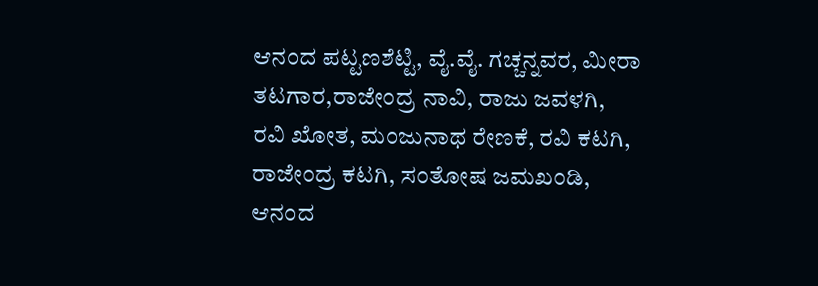ಆನಂದ ಪಟ್ಟಣಶೆಟ್ಟಿ, ವೈ.ವೈ. ಗಚ್ಚನ್ನವರ, ಮೀರಾ ತಟಗಾರ,ರಾಜೇಂದ್ರ ನಾವಿ, ರಾಜು ಜವಳಗಿ, ರವಿ ಖೋತ, ಮಂಜುನಾಥ ರೇಣಕೆ, ರವಿ ಕಟಗಿ, ರಾಜೇಂದ್ರ ಕಟಗಿ, ಸಂತೋಷ ಜಮಖಂಡಿ, ಆನಂದ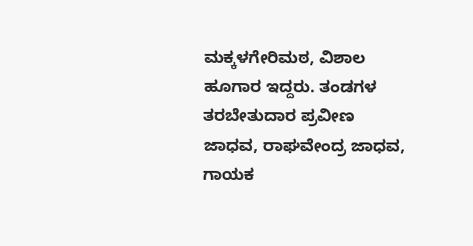ಮಕ್ಕಳಗೇರಿಮಠ, ವಿಶಾಲ ಹೂಗಾರ ಇದ್ದರು. ತಂಡಗಳ ತರಬೇತುದಾರ ಪ್ರವೀಣ ಜಾಧವ, ರಾಘವೇಂದ್ರ ಜಾಧವ, ಗಾಯಕ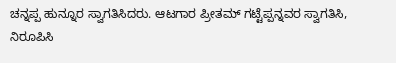ಚನ್ನಪ್ಪ ಹುನ್ನೂರ ಸ್ವಾಗತಿಸಿದರು. ಆಟಗಾರ ಪ್ರೀತಮ್ ಗಟ್ಟೆಪ್ಪನ್ನವರ ಸ್ವಾಗತಿಸಿ, ನಿರೂಪಿಸಿ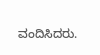ವಂದಿಸಿದರು.